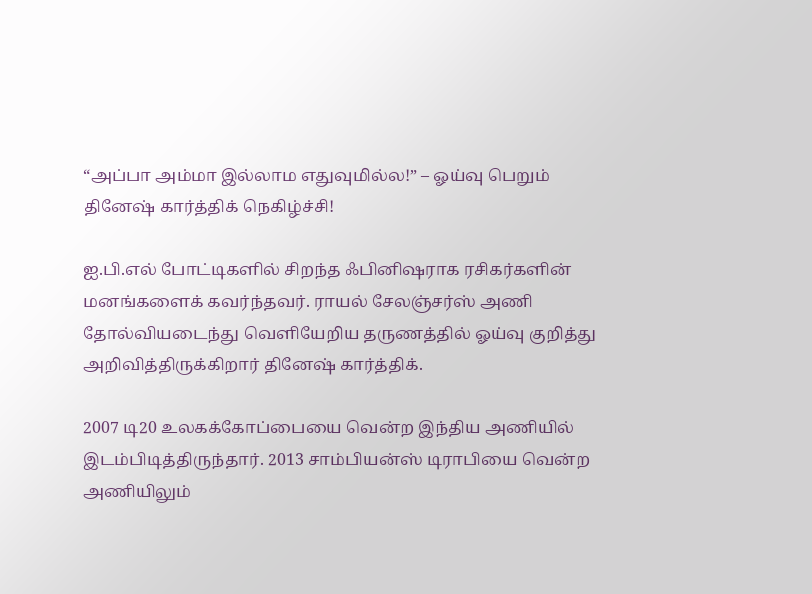“அப்பா அம்மா இல்லாம எதுவுமில்ல!” – ஓய்வு பெறும் தினேஷ் கார்த்திக் நெகிழ்ச்சி!

ஐ.பி.எல் போட்டிகளில் சிறந்த ஃபினிஷராக ரசிகர்களின் மனங்களைக் கவர்ந்தவர். ராயல் சேலஞ்சர்ஸ் அணி தோல்வியடைந்து வெளியேறிய தருணத்தில் ஓய்வு குறித்து அறிவித்திருக்கிறார் தினேஷ் கார்த்திக்.

2007 டி20 உலகக்கோப்பையை வென்ற இந்திய அணியில் இடம்பிடித்திருந்தார். 2013 சாம்பியன்ஸ் டிராபியை வென்ற அணியிலும்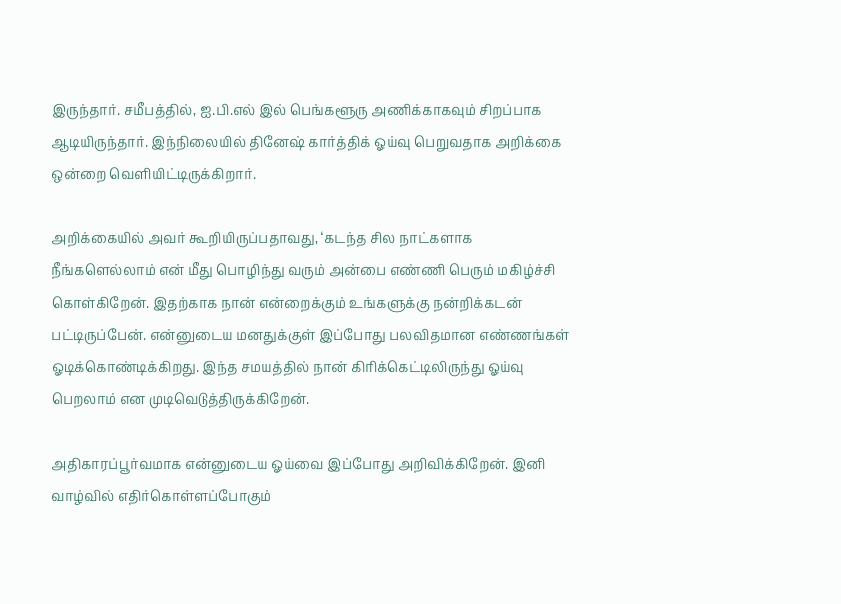இருந்தார். சமீபத்தில், ஐ.பி.எல் இல் பெங்களூரு அணிக்காகவும் சிறப்பாக ஆடியிருந்தார். இந்நிலையில் தினேஷ் கார்த்திக் ஓய்வு பெறுவதாக அறிக்கை ஒன்றை வெளியிட்டிருக்கிறார்.

அறிக்கையில் அவர் கூறியிருப்பதாவது, ‘கடந்த சில நாட்களாக நீங்களெல்லாம் என் மீது பொழிந்து வரும் அன்பை எண்ணி பெரும் மகிழ்ச்சி கொள்கிறேன். இதற்காக நான் என்றைக்கும் உங்களுக்கு நன்றிக்கடன் பட்டிருப்பேன். என்னுடைய மனதுக்குள் இப்போது பலவிதமான எண்ணங்கள் ஓடிக்கொண்டிக்கிறது. இந்த சமயத்தில் நான் கிரிக்கெட்டிலிருந்து ஓய்வு பெறலாம் என முடிவெடுத்திருக்கிறேன்.

அதிகாரப்பூர்வமாக என்னுடைய ஓய்வை இப்போது அறிவிக்கிறேன். இனி வாழ்வில் எதிர்கொள்ளப்போகும்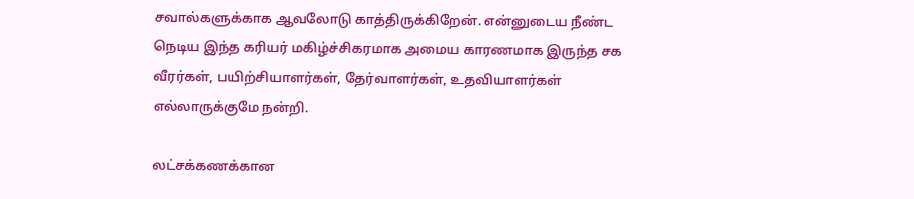சவால்களுக்காக ஆவலோடு காத்திருக்கிறேன். என்னுடைய நீண்ட நெடிய இந்த கரியர் மகிழ்ச்சிகரமாக அமைய காரணமாக இருந்த சக வீரர்கள், பயிற்சியாளர்கள், தேர்வாளர்கள், உதவியாளர்கள் எல்லாருக்குமே நன்றி.

லட்சக்கணக்கான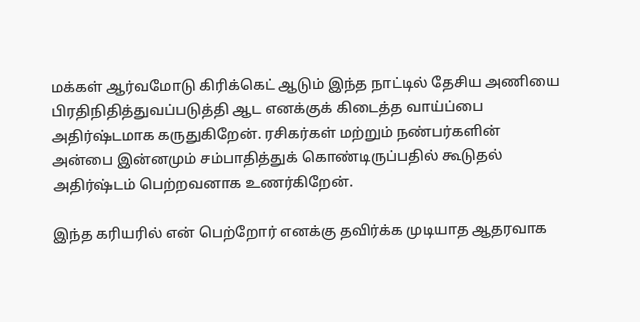மக்கள் ஆர்வமோடு கிரிக்கெட் ஆடும் இந்த நாட்டில் தேசிய அணியை பிரதிநிதித்துவப்படுத்தி ஆட எனக்குக் கிடைத்த வாய்ப்பை அதிர்ஷ்டமாக கருதுகிறேன். ரசிகர்கள் மற்றும் நண்பர்களின் அன்பை இன்னமும் சம்பாதித்துக் கொண்டிருப்பதில் கூடுதல் அதிர்ஷ்டம் பெற்றவனாக உணர்கிறேன்.

இந்த கரியரில் என் பெற்றோர் எனக்கு தவிர்க்க முடியாத ஆதரவாக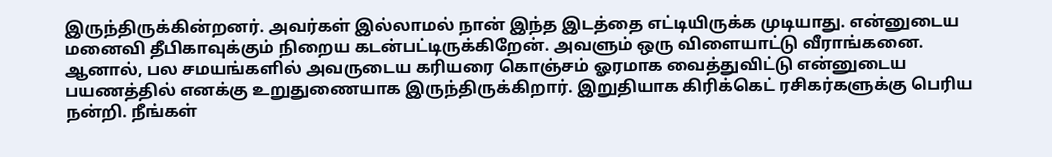இருந்திருக்கின்றனர். அவர்கள் இல்லாமல் நான் இந்த இடத்தை எட்டியிருக்க முடியாது. என்னுடைய மனைவி தீபிகாவுக்கும் நிறைய கடன்பட்டிருக்கிறேன். அவளும் ஒரு விளையாட்டு வீராங்கனை. ஆனால், பல சமயங்களில் அவருடைய கரியரை கொஞ்சம் ஓரமாக வைத்துவிட்டு என்னுடைய பயணத்தில் எனக்கு உறுதுணையாக இருந்திருக்கிறார். இறுதியாக கிரிக்கெட் ரசிகர்களுக்கு பெரிய நன்றி. நீங்கள்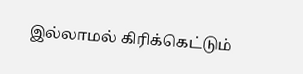இல்லாமல் கிரிக்கெட்டும்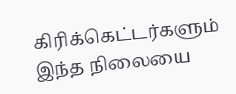கிரிக்கெட்டர்களும் இந்த நிலையை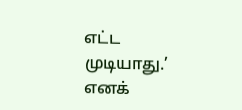எட்ட முடியாது.’ எனக்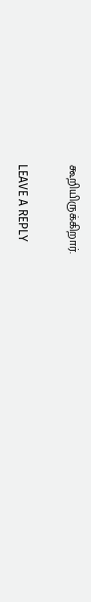கூறியிருக்கிறார்.

LEAVE A REPLY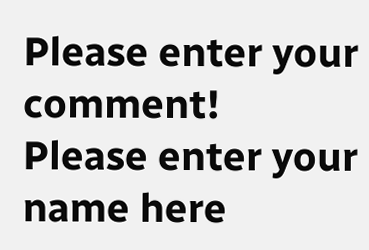Please enter your comment!
Please enter your name here